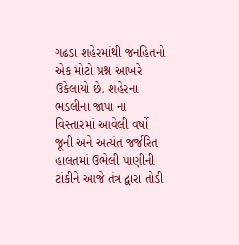ગઢડા શહેરમાંથી જનહિતનો એક મોટો પ્રશ્ન આખરે ઉકેલાયો છે. શહેરના ભડલીના જાપા ના વિસ્તારમાં આવેલી વર્ષો જૂની અને અત્યંત જર્જરિત હાલતમાં ઉભેલી પાણીની ટાંકીને આજે તંત્ર દ્વારા તોડી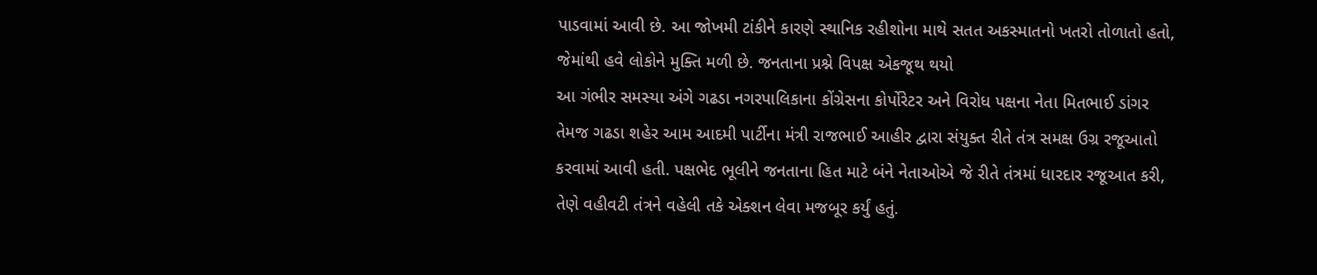પાડવામાં આવી છે. આ જોખમી ટાંકીને કારણે સ્થાનિક રહીશોના માથે સતત અકસ્માતનો ખતરો તોળાતો હતો, જેમાંથી હવે લોકોને મુક્તિ મળી છે. જનતાના પ્રશ્ને વિપક્ષ એકજૂથ થયો
આ ગંભીર સમસ્યા અંગે ગઢડા નગરપાલિકાના કોંગ્રેસના કોર્પોરેટર અને વિરોધ પક્ષના નેતા મિતભાઈ ડાંગર તેમજ ગઢડા શહેર આમ આદમી પાર્ટીના મંત્રી રાજભાઈ આહીર દ્વારા સંયુક્ત રીતે તંત્ર સમક્ષ ઉગ્ર રજૂઆતો કરવામાં આવી હતી. પક્ષભેદ ભૂલીને જનતાના હિત માટે બંને નેતાઓએ જે રીતે તંત્રમાં ધારદાર રજૂઆત કરી, તેણે વહીવટી તંત્રને વહેલી તકે એક્શન લેવા મજબૂર કર્યું હતું.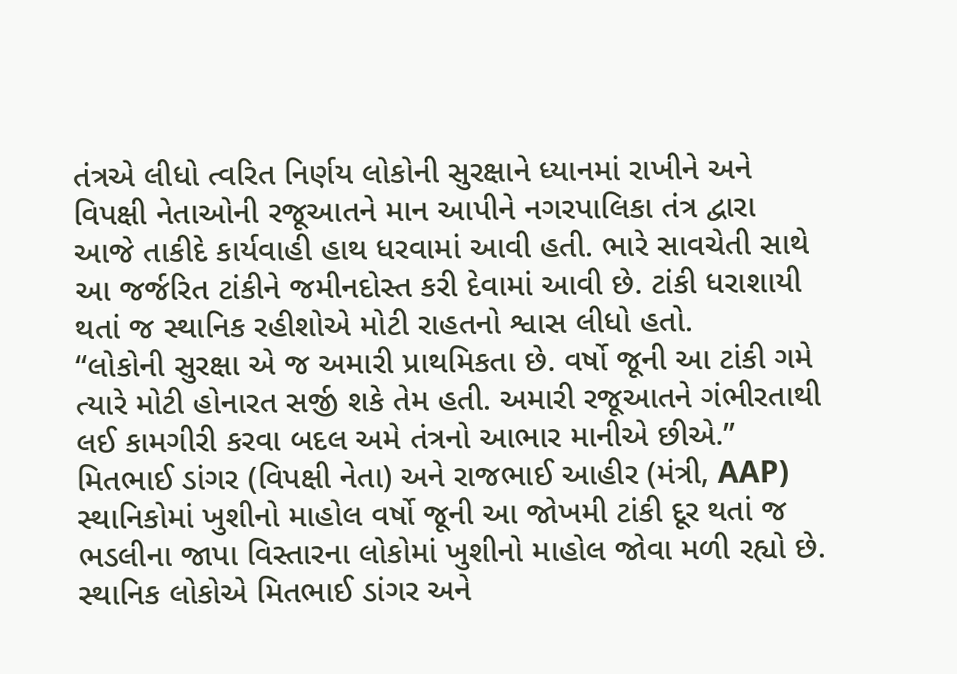તંત્રએ લીધો ત્વરિત નિર્ણય લોકોની સુરક્ષાને ધ્યાનમાં રાખીને અને વિપક્ષી નેતાઓની રજૂઆતને માન આપીને નગરપાલિકા તંત્ર દ્વારા આજે તાકીદે કાર્યવાહી હાથ ધરવામાં આવી હતી. ભારે સાવચેતી સાથે આ જર્જરિત ટાંકીને જમીનદોસ્ત કરી દેવામાં આવી છે. ટાંકી ધરાશાયી થતાં જ સ્થાનિક રહીશોએ મોટી રાહતનો શ્વાસ લીધો હતો.
“લોકોની સુરક્ષા એ જ અમારી પ્રાથમિકતા છે. વર્ષો જૂની આ ટાંકી ગમે ત્યારે મોટી હોનારત સર્જી શકે તેમ હતી. અમારી રજૂઆતને ગંભીરતાથી લઈ કામગીરી કરવા બદલ અમે તંત્રનો આભાર માનીએ છીએ.”
મિતભાઈ ડાંગર (વિપક્ષી નેતા) અને રાજભાઈ આહીર (મંત્રી, AAP) સ્થાનિકોમાં ખુશીનો માહોલ વર્ષો જૂની આ જોખમી ટાંકી દૂર થતાં જ ભડલીના જાપા વિસ્તારના લોકોમાં ખુશીનો માહોલ જોવા મળી રહ્યો છે. સ્થાનિક લોકોએ મિતભાઈ ડાંગર અને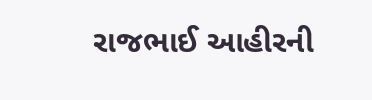રાજભાઈ આહીરની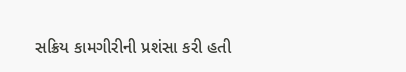સક્રિય કામગીરીની પ્રશંસા કરી હતી